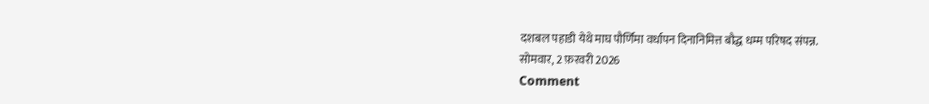दशबल पहाडी येथे माघ पौर्णिमा वर्धापन दिनानिमित्त बौद्ध धम्म परिषद संपन्न.
सोमवार, 2 फ़रवरी 2026
Comment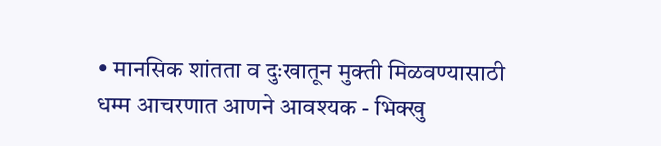• मानसिक शांतता व दुःखातून मुक्ती मिळवण्यासाठी धम्म आचरणात आणने आवश्यक - भिक्खु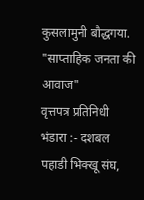कुसलामुनी बौद्धगया.
"साप्ताहिक जनता की आवाज"
वृत्तपत्र प्रतिनिधी
भंडारा :- दशबल पहाडी भिक्खू संघ,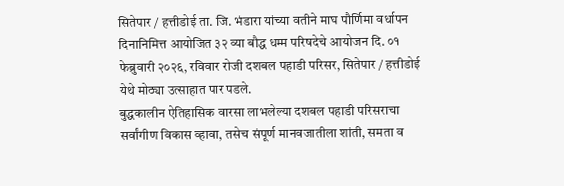सितेपार / हत्तीडोई ता. जि. भंडारा यांच्या वतीने माघ पौर्णिमा वर्धापन दिनानिमित्त आयोजित ३२ व्या बौद्ध धम्म परिषदेचे आयोजन दि. ०१ फेब्रुवारी २०२६, रविवार रोजी दशबल पहाडी परिसर, सितेपार / हत्तीडोई येथे मोठ्या उत्साहात पार पडले.
बुद्धकालीन ऐतिहासिक वारसा लाभलेल्या दशबल पहाडी परिसराचा सर्वांगीण विकास व्हावा, तसेच संपूर्ण मानवजातीला शांती, समता व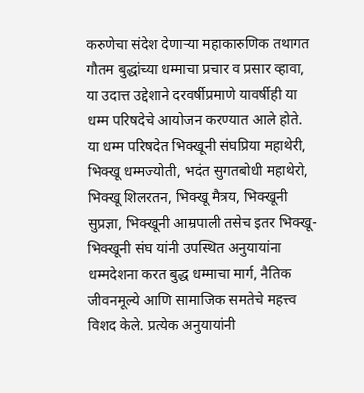करुणेचा संदेश देणाऱ्या महाकारुणिक तथागत गौतम बुद्धांच्या धम्माचा प्रचार व प्रसार व्हावा, या उदात्त उद्देशाने दरवर्षीप्रमाणे यावर्षीही या धम्म परिषदेचे आयोजन करण्यात आले होते.
या धम्म परिषदेत भिक्खूनी संघप्रिया महाथेरी, भिक्खू धम्मज्योती, भदंत सुगतबोधी महाथेरो, भिक्खू शिलरतन, भिक्खू मैत्रय, भिक्खूनी सुप्रज्ञा, भिक्खूनी आम्रपाली तसेच इतर भिक्खू-भिक्खूनी संघ यांनी उपस्थित अनुयायांना धम्मदेशना करत बुद्ध धम्माचा मार्ग, नैतिक जीवनमूल्ये आणि सामाजिक समतेचे महत्त्व विशद केले. प्रत्येक अनुयायांनी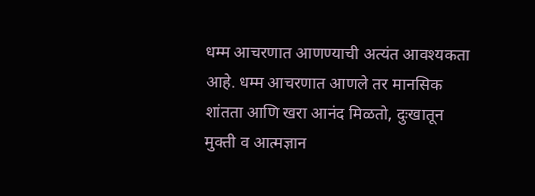धम्म आचरणात आणण्याची अत्यंत आवश्यकता आहे. धम्म आचरणात आणले तर मानसिक शांतता आणि खरा आनंद मिळतो, दुःखातून मुक्ती व आत्मज्ञान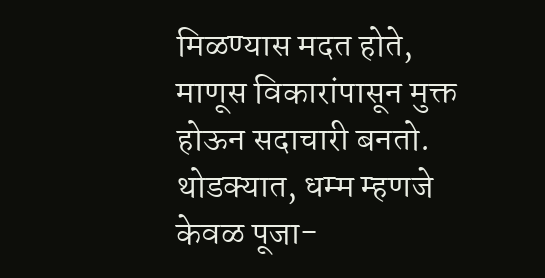मिळण्यास मदत होते, माणूस विकारांपासून मुक्त होऊन सदाचारी बनतो. थोडक्यात, धम्म म्हणजे केवळ पूजा-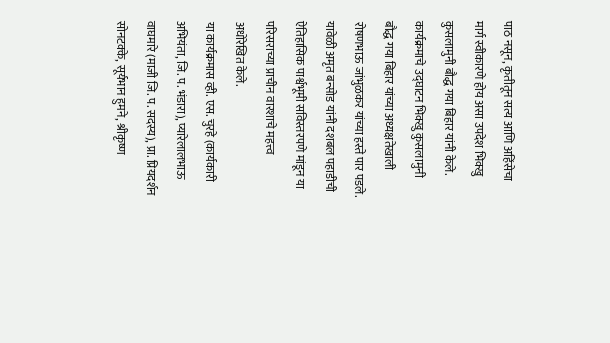पाठ नसून, कृतीतून सत्य आणि अहिंसेचा मार्ग स्वीकारणे होय असा उपदेश भिक्खु कुसलामुनी बौद्ध गया बिहार यांनी केले.
कार्यक्रमाचे उद्घाटन भिक्खु कुसलामुनी बौद्ध गया बिहार यांच्या अध्यक्षतेखाली रोषणभाऊ जांभुळकर यांच्या हस्ते पार पडले. यावेळी अमृत बन्सोड यांनी दशबल पहाडीची ऐतिहासिक पार्श्वभूमी सविस्तरपणे मांडून या परिसराच्या प्राचीन वारशाचे महत्त्व अधोरेखित केले.
या कार्यक्रमास व्ही. एस. चुरहे (कार्यकारी अभियंता, जि. प. भंडारा), प्यारेलालभाऊ वाघमारे (माजी जि. प. सदस्य), प्रा. प्रियदर्शन सोनटक्के, सूर्यभान हुमने, श्रीकृष्ण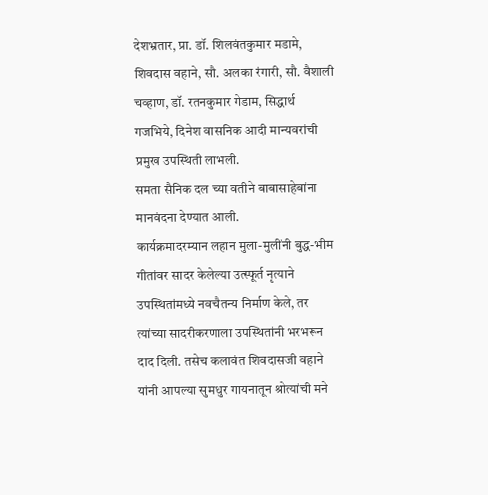देशभ्रतार, प्रा. डॉ. शिलवंतकुमार मडामे, शिवदास वहाने, सौ. अलका रंगारी, सौ. वैशाली चव्हाण, डॉ. रतनकुमार गेडाम, सिद्धार्थ गजभिये, दिनेश वासनिक आदी मान्यवरांची प्रमुख उपस्थिती लाभली.
समता सैनिक दल च्या वतीने बाबासाहेबांना मानवंदना देण्यात आली.
कार्यक्रमादरम्यान लहान मुला-मुलींनी बुद्ध-भीम गीतांवर सादर केलेल्या उत्स्फूर्त नृत्याने उपस्थितांमध्ये नवचैतन्य निर्माण केले, तर त्यांच्या सादरीकरणाला उपस्थितांनी भरभरून दाद दिली. तसेच कलावंत शिवदासजी वहाने यांनी आपल्या सुमधुर गायनातून श्रोत्यांची मने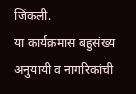जिंकली.
या कार्यक्रमास बहुसंख्य अनुयायी व नागरिकांची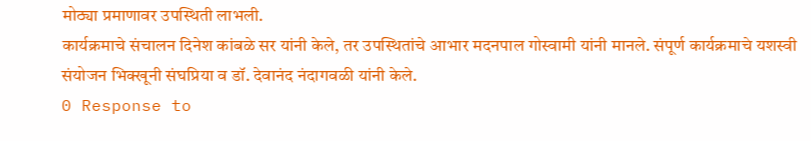मोठ्या प्रमाणावर उपस्थिती लाभली.
कार्यक्रमाचे संचालन दिनेश कांबळे सर यांनी केले, तर उपस्थितांचे आभार मदनपाल गोस्वामी यांनी मानले. संपूर्ण कार्यक्रमाचे यशस्वी संयोजन भिक्खूनी संघप्रिया व डॉ. देवानंद नंदागवळी यांनी केले.
0 Response to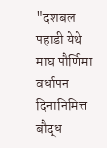"दशबल पहाडी येथे माघ पौर्णिमा वर्धापन दिनानिमित्त बौद्ध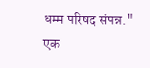धम्म परिषद संपन्न."
एक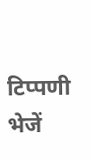टिप्पणी भेजें